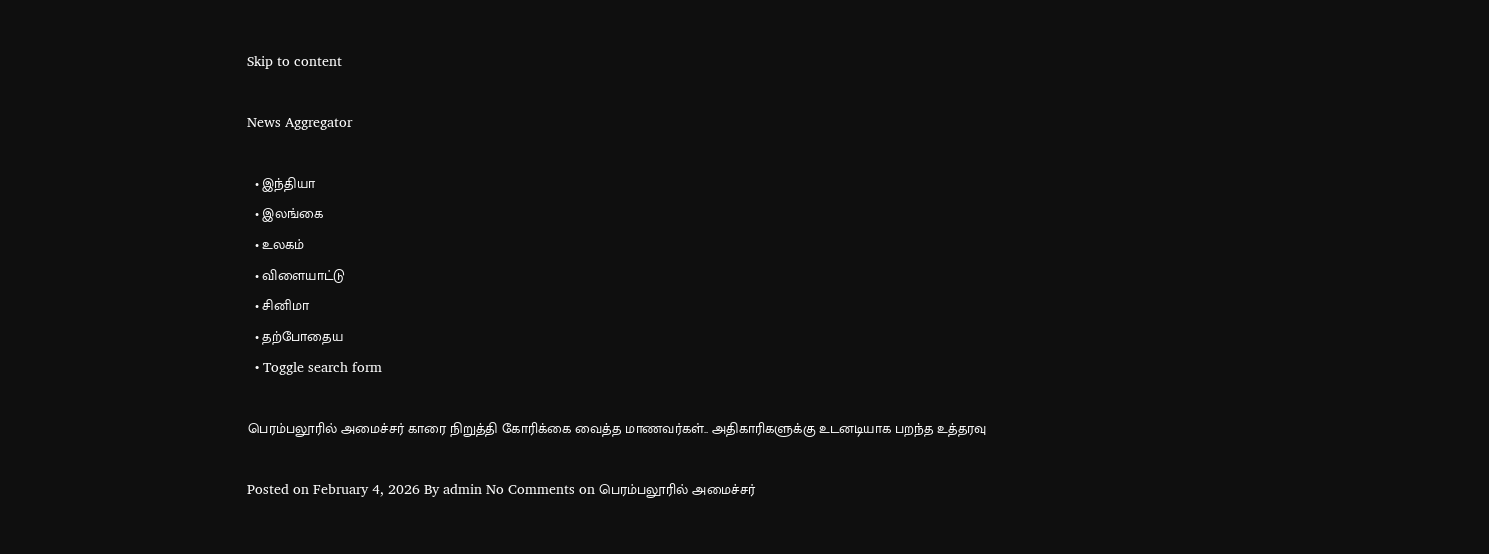Skip to content

News Aggregator

  • இந்தியா
  • இலங்கை
  • உலகம்
  • விளையாட்டு
  • சினிமா
  • தற்போதைய
  • Toggle search form

பெரம்பலூரில் அமைச்சர் காரை நிறுத்தி கோரிக்கை வைத்த மாணவர்கள்.. அதிகாரிகளுக்கு உடனடியாக பறந்த உத்தரவு

Posted on February 4, 2026 By admin No Comments on பெரம்பலூரில் அமைச்சர்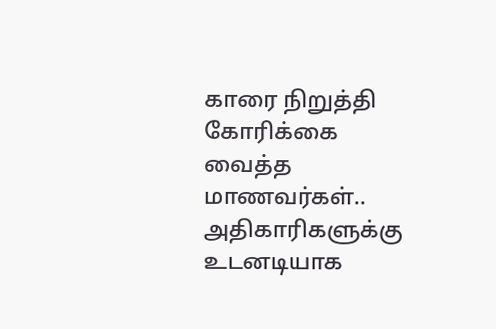காரை நிறுத்தி கோரிக்கை வைத்த மாணவர்கள்.. அதிகாரிகளுக்கு உடனடியாக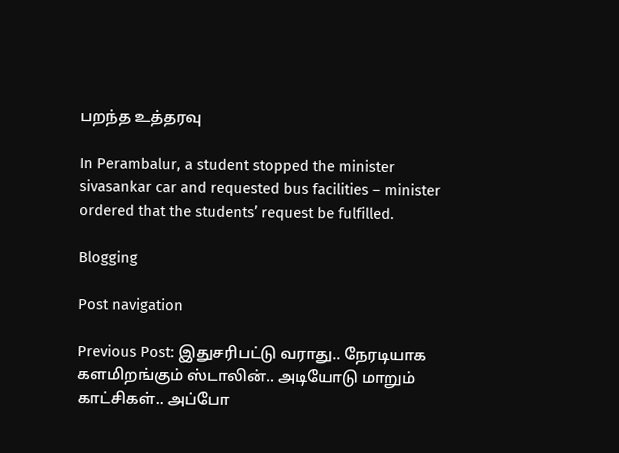பறந்த உத்தரவு

In Perambalur, a student stopped the minister sivasankar car and requested bus facilities – minister ordered that the students’ request be fulfilled.

Blogging

Post navigation

Previous Post: இதுசரிபட்டு வராது.. நேரடியாக களமிறங்கும் ஸ்டாலின்.. அடியோடு மாறும் காட்சிகள்.. அப்போ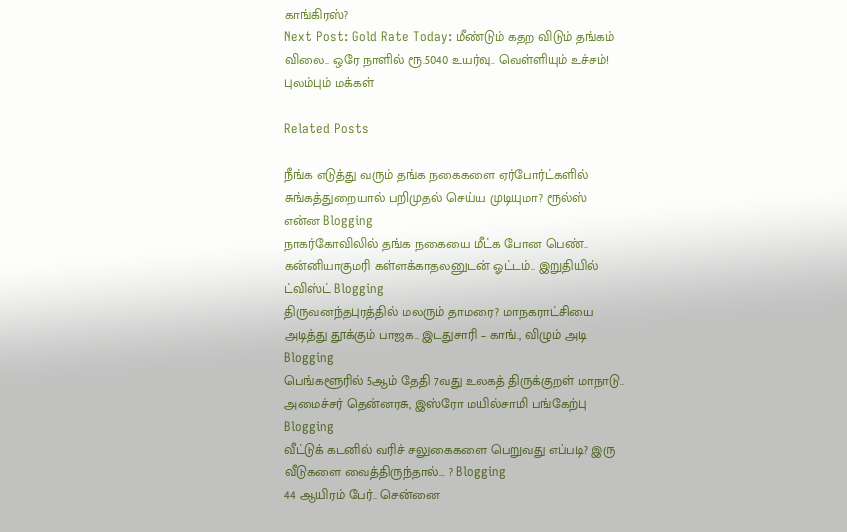காங்கிரஸ்?
Next Post: Gold Rate Today: மீண்டும் கதற விடும் தங்கம் விலை.. ஒரே நாளில் ரூ.5040 உயர்வு.. வெள்ளியும் உச்சம்! புலம்பும் மக்கள்

Related Posts

நீங்க எடுத்து வரும் தங்க நகைகளை ஏர்போர்ட்களில் சுங்கத்துறையால் பறிமுதல் செய்ய முடியுமா? ரூல்ஸ் என்ன Blogging
நாகர்கோவிலில் தங்க நகையை மீட்க போன பெண்.. கன்னியாகுமரி கள்ளக்காதலனுடன் ஓட்டம்.. இறுதியில் ட்விஸ்ட் Blogging
திருவனந்தபுரத்தில் மலரும் தாமரை? மாநகராட்சியை அடித்து தூக்கும் பாஜக.. இடதுசாரி – காங்., விழும் அடி Blogging
பெங்களூரில் 5ஆம் தேதி 7வது உலகத் திருக்குறள் மாநாடு.. அமைச்சர் தென்னரசு, இஸ்ரோ மயில்சாமி பங்கேற்பு Blogging
வீட்டுக் கடனில் வரிச் சலுகைகளை பெறுவது எப்படி? இரு வீடுகளை வைத்திருந்தால்… ? Blogging
44 ஆயிரம் பேர்.. சென்னை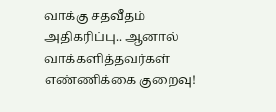வாக்கு சதவீதம் அதிகரிப்பு.. ஆனால் வாக்களித்தவர்கள் எண்ணிக்கை குறைவு!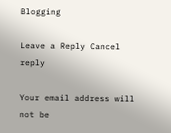Blogging

Leave a Reply Cancel reply

Your email address will not be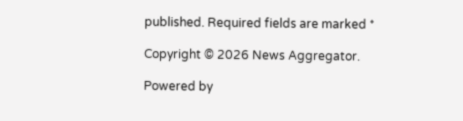published. Required fields are marked *

Copyright © 2026 News Aggregator.

Powered by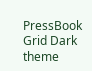PressBook Grid Dark theme